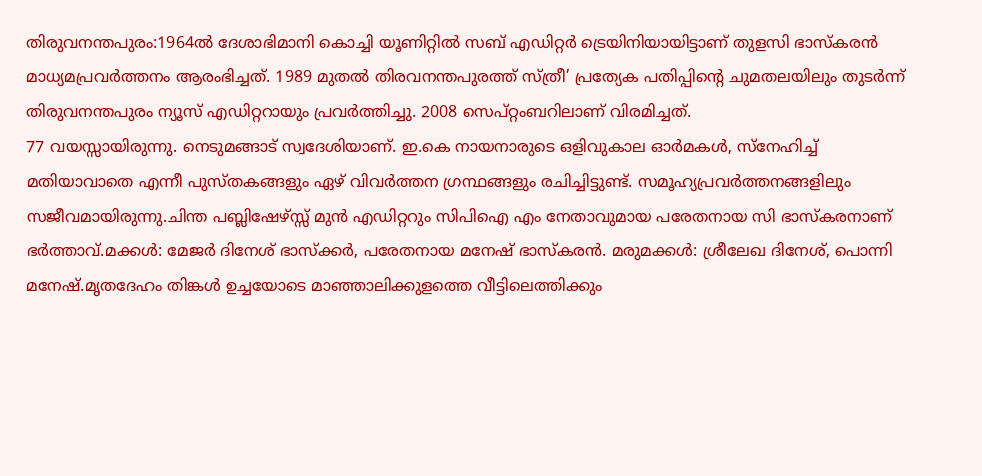തിരുവനന്തപുരം:1964ൽ ദേശാഭിമാനി കൊച്ചി യൂണിറ്റിൽ സബ് എഡിറ്റർ ട്രെയിനിയായിട്ടാണ് തുളസി ഭാസ്കരൻ മാധ്യമപ്രവർത്തനം ആരംഭിച്ചത്. 1989 മുതൽ തിരവനന്തപുരത്ത് സ്ത്രീ’ പ്രത്യേക പതിപ്പിന്റെ ചുമതലയിലും തുടർന്ന് തിരുവനന്തപുരം ന്യൂസ് എഡിറ്ററായും പ്രവർത്തിച്ചു. 2008 സെപ്റ്റംബറിലാണ് വിരമിച്ചത്.
77 വയസ്സായിരുന്നു. നെടുമങ്ങാട് സ്വദേശിയാണ്. ഇ.കെ നായനാരുടെ ഒളിവുകാല ഓർമകൾ, സ്നേഹിച്ച് മതിയാവാതെ എന്നീ പുസ്തകങ്ങളും ഏഴ് വിവർത്തന ഗ്രന്ഥങ്ങളും രചിച്ചിട്ടുണ്ട്. സമൂഹ്യപ്രവർത്തനങ്ങളിലും സജീവമായിരുന്നു.ചിന്ത പബ്ലിഷേഴ്സ്സ് മുൻ എഡിറ്ററും സിപിഐ എം നേതാവുമായ പരേതനായ സി ഭാസ്കരനാണ് ഭർത്താവ്.മക്കൾ: മേജർ ദിനേശ് ഭാസ്ക്കർ, പരേതനായ മനേഷ് ഭാസ്കരൻ. മരുമക്കൾ: ശ്രീലേഖ ദിനേശ്, പൊന്നി മനേഷ്.മൃതദേഹം തിങ്കൾ ഉച്ചയോടെ മാഞ്ഞാലിക്കുളത്തെ വീട്ടിലെത്തിക്കും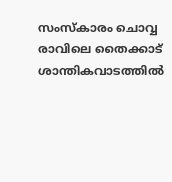സംസ്കാരം ചൊവ്വ രാവിലെ തൈക്കാട് ശാന്തികവാടത്തിൽ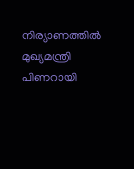നിര്യാണത്തിൽ മുഖ്യമന്ത്രി പിണറായി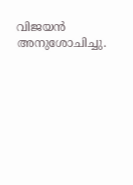വിജയൻ അനുശോചിച്ചു.